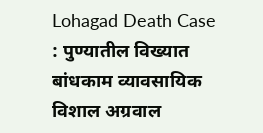Lohagad Death Case : पुण्यातील विख्यात बांधकाम व्यावसायिक विशाल अग्रवाल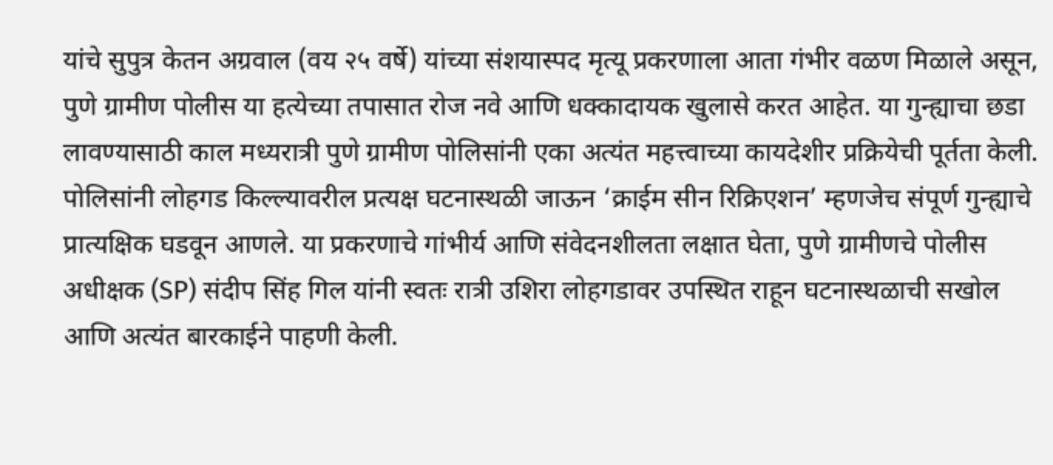यांचे सुपुत्र केतन अग्रवाल (वय २५ वर्षे) यांच्या संशयास्पद मृत्यू प्रकरणाला आता गंभीर वळण मिळाले असून, पुणे ग्रामीण पोलीस या हत्येच्या तपासात रोज नवे आणि धक्कादायक खुलासे करत आहेत. या गुन्ह्याचा छडा लावण्यासाठी काल मध्यरात्री पुणे ग्रामीण पोलिसांनी एका अत्यंत महत्त्वाच्या कायदेशीर प्रक्रियेची पूर्तता केली. पोलिसांनी लोहगड किल्ल्यावरील प्रत्यक्ष घटनास्थळी जाऊन ‘क्राईम सीन रिक्रिएशन’ म्हणजेच संपूर्ण गुन्ह्याचे प्रात्यक्षिक घडवून आणले. या प्रकरणाचे गांभीर्य आणि संवेदनशीलता लक्षात घेता, पुणे ग्रामीणचे पोलीस अधीक्षक (SP) संदीप सिंह गिल यांनी स्वतः रात्री उशिरा लोहगडावर उपस्थित राहून घटनास्थळाची सखोल आणि अत्यंत बारकाईने पाहणी केली.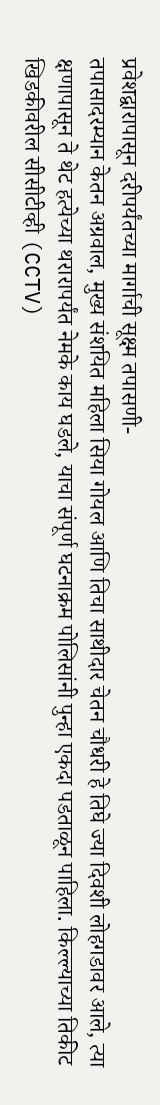प्रवेशद्वारापासून दरीपर्यंतच्या मार्गाची सूक्ष्म तपासणी-
तपासादरम्यान केतन अग्रवाल, मुख्य संशयित महिला सिया गोयल आणि तिचा साथीदार चेतन चौधरी हे तिघे ज्या दिवशी लोहगडावर आले, त्या क्षणापासून ते थेट हत्येच्या थरारापर्यंत नेमके काय घडले, याचा संपूर्ण घटनाक्रम पोलिसांनी पुन्हा एकदा पडताळून पाहिला. किल्ल्याच्या तिकीट खिडकीवरील सीसीटीव्ही (CCTV)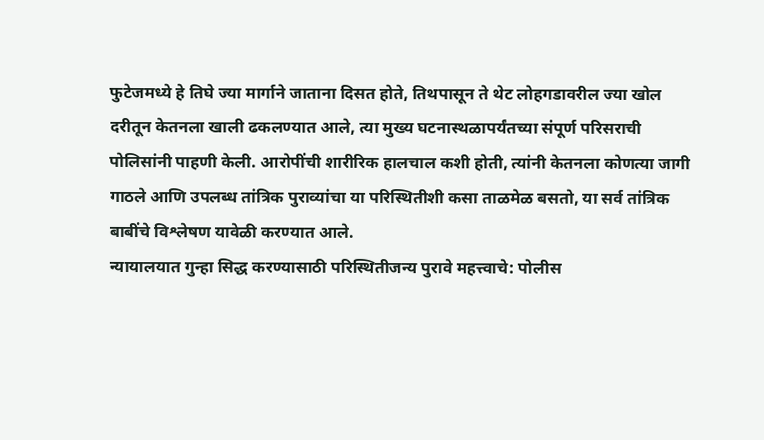फुटेजमध्ये हे तिघे ज्या मार्गाने जाताना दिसत होते, तिथपासून ते थेट लोहगडावरील ज्या खोल दरीतून केतनला खाली ढकलण्यात आले, त्या मुख्य घटनास्थळापर्यंतच्या संपूर्ण परिसराची पोलिसांनी पाहणी केली. आरोपींची शारीरिक हालचाल कशी होती, त्यांनी केतनला कोणत्या जागी गाठले आणि उपलब्ध तांत्रिक पुराव्यांचा या परिस्थितीशी कसा ताळमेळ बसतो, या सर्व तांत्रिक बाबींचे विश्लेषण यावेळी करण्यात आले.
न्यायालयात गुन्हा सिद्ध करण्यासाठी परिस्थितीजन्य पुरावे महत्त्वाचे: पोलीस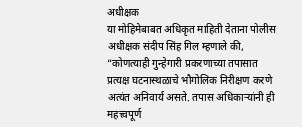अधीक्षक
या मोहिमेबाबत अधिकृत माहिती देताना पोलीस अधीक्षक संदीप सिंह गिल म्हणाले की, “कोणत्याही गुन्हेगारी प्रकरणाच्या तपासात प्रत्यक्ष घटनास्थळाचे भौगोलिक निरीक्षण करणे अत्यंत अनिवार्य असते. तपास अधिकाऱ्यांनी ही महत्त्वपूर्ण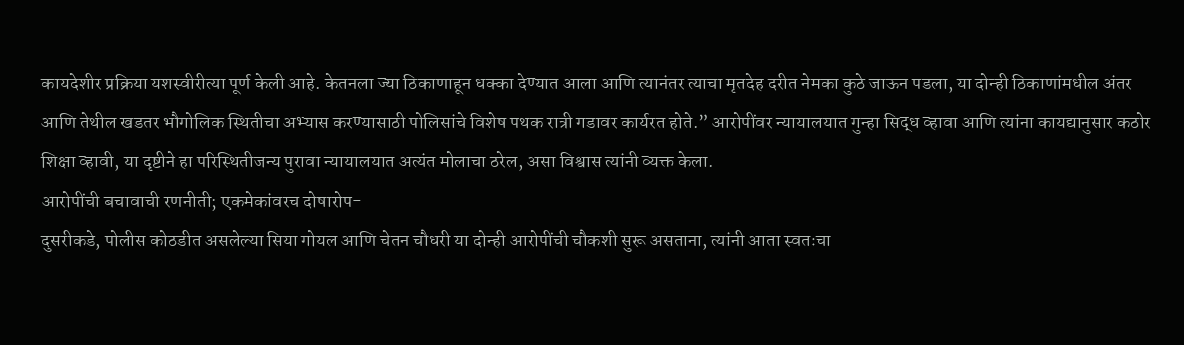कायदेशीर प्रक्रिया यशस्वीरीत्या पूर्ण केली आहे. केतनला ज्या ठिकाणाहून धक्का देण्यात आला आणि त्यानंतर त्याचा मृतदेह दरीत नेमका कुठे जाऊन पडला, या दोन्ही ठिकाणांमधील अंतर आणि तेथील खडतर भौगोलिक स्थितीचा अभ्यास करण्यासाठी पोलिसांचे विशेष पथक रात्री गडावर कार्यरत होते.” आरोपींवर न्यायालयात गुन्हा सिद्ध व्हावा आणि त्यांना कायद्यानुसार कठोर शिक्षा व्हावी, या दृष्टीने हा परिस्थितीजन्य पुरावा न्यायालयात अत्यंत मोलाचा ठरेल, असा विश्वास त्यांनी व्यक्त केला.
आरोपींची बचावाची रणनीती; एकमेकांवरच दोषारोप-
दुसरीकडे, पोलीस कोठडीत असलेल्या सिया गोयल आणि चेतन चौधरी या दोन्ही आरोपींची चौकशी सुरू असताना, त्यांनी आता स्वतःचा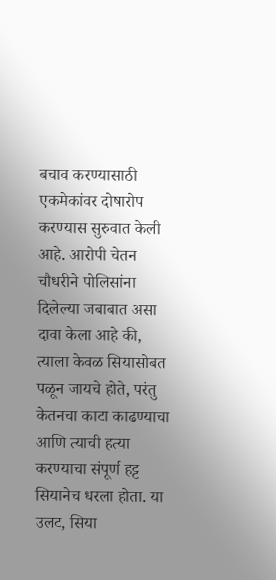बचाव करण्यासाठी एकमेकांवर दोषारोप करण्यास सुरुवात केली आहे. आरोपी चेतन चौधरीने पोलिसांना दिलेल्या जबाबात असा दावा केला आहे की, त्याला केवळ सियासोबत पळून जायचे होते, परंतु केतनचा काटा काढण्याचा आणि त्याची हत्या करण्याचा संपूर्ण हट्ट सियानेच धरला होता. या उलट, सिया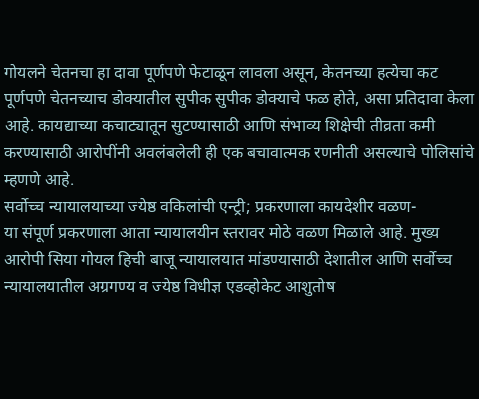गोयलने चेतनचा हा दावा पूर्णपणे फेटाळून लावला असून, केतनच्या हत्येचा कट पूर्णपणे चेतनच्याच डोक्यातील सुपीक सुपीक डोक्याचे फळ होते, असा प्रतिदावा केला आहे. कायद्याच्या कचाट्यातून सुटण्यासाठी आणि संभाव्य शिक्षेची तीव्रता कमी करण्यासाठी आरोपींनी अवलंबलेली ही एक बचावात्मक रणनीती असल्याचे पोलिसांचे म्हणणे आहे.
सर्वोच्च न्यायालयाच्या ज्येष्ठ वकिलांची एन्ट्री; प्रकरणाला कायदेशीर वळण-
या संपूर्ण प्रकरणाला आता न्यायालयीन स्तरावर मोठे वळण मिळाले आहे. मुख्य आरोपी सिया गोयल हिची बाजू न्यायालयात मांडण्यासाठी देशातील आणि सर्वोच्च न्यायालयातील अग्रगण्य व ज्येष्ठ विधीज्ञ एडव्होकेट आशुतोष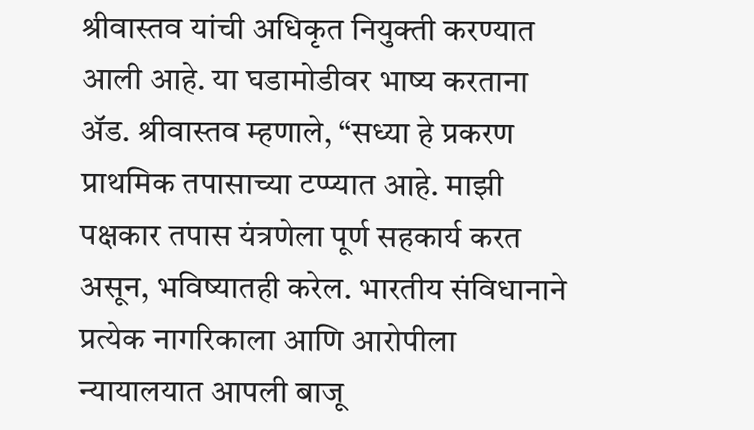श्रीवास्तव यांची अधिकृत नियुक्ती करण्यात आली आहे. या घडामोडीवर भाष्य करताना ॲड. श्रीवास्तव म्हणाले, “सध्या हे प्रकरण प्राथमिक तपासाच्या टप्प्यात आहे. माझी पक्षकार तपास यंत्रणेला पूर्ण सहकार्य करत असून, भविष्यातही करेल. भारतीय संविधानाने प्रत्येक नागरिकाला आणि आरोपीला न्यायालयात आपली बाजू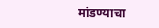मांडण्याचा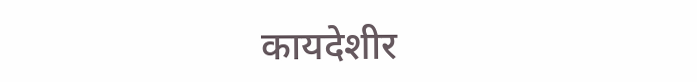कायदेशीर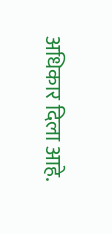अधिकार दिला आहे.